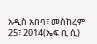አዲስ አበባ፣ መስከረም 25፣ 2014(ኤፍ ቢ ሲ)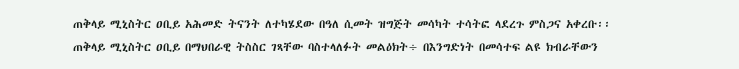ጠቅላይ ሚኒስትር ዐቢይ አሕመድ ትናንት ለተካሄደው በዓለ ሲመት ዝግጅት መሳካት ተሳትፎ ላደረጉ ምስጋና አቀረቡ፡፡
ጠቅላይ ሚኒስትር ዐቢይ በማህበራዊ ትስስር ገጻቸው ባስተላለፉት መልዕክት÷ በእንግድነት በመሳተፍ ልዩ ክብራቸውን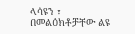ላሳዩን ፣ በመልዕክቶቻቸው ልዩ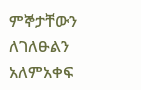ምኞታቸውን ለገለፁልን አለምአቀፍ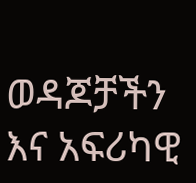ወዳጆቻችን እና አፍሪካዊ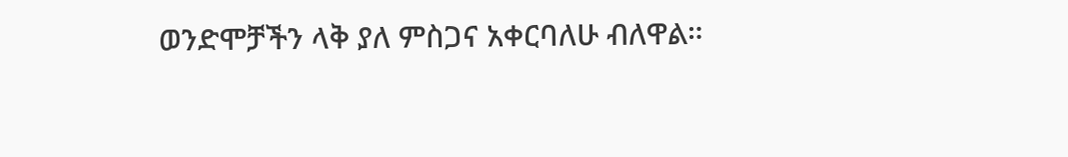ወንድሞቻችን ላቅ ያለ ምስጋና አቀርባለሁ ብለዋል።